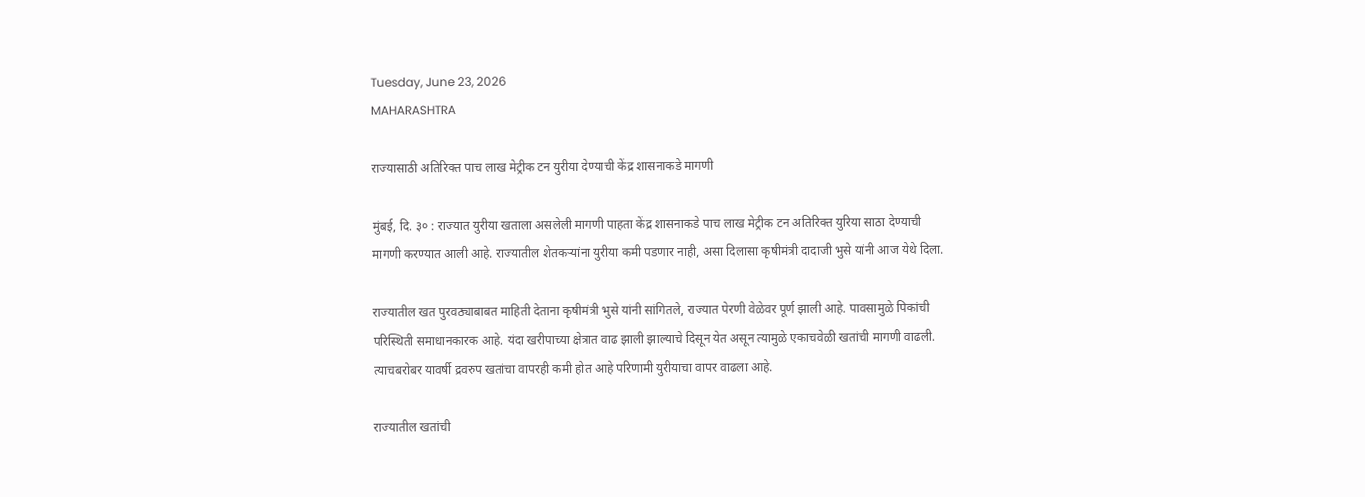Tuesday, June 23, 2026
MAHARASHTRA

राज्यासाठी अतिरिक्त पाच लाख मेट्रीक टन युरीया देण्याची केंद्र शासनाकडे मागणी

मुंबई, दि. ३० : राज्यात युरीया खताला असलेली मागणी पाहता केंद्र शासनाकडे पाच लाख मेट्रीक टन अतिरिक्त युरिया साठा देण्याची मागणी करण्यात आली आहे. राज्यातील शेतकऱ्यांना युरीया कमी पडणार नाही, असा दिलासा कृषीमंत्री दादाजी भुसे यांनी आज येथे दिला.

राज्यातील खत पुरवठ्याबाबत माहिती देताना कृषीमंत्री भुसे यांनी सांगितले, राज्यात पेरणी वेळेवर पूर्ण झाली आहे. पावसामुळे पिकांची परिस्थिती समाधानकारक आहे. यंदा खरीपाच्या क्षेत्रात वाढ झाली झाल्याचे दिसून येत असून त्यामुळे एकाचवेळी खतांची मागणी वाढली. त्याचबरोबर यावर्षी द्रवरुप खतांचा वापरही कमी होत आहे परिणामी युरीयाचा वापर वाढला आहे.

राज्यातील खतांची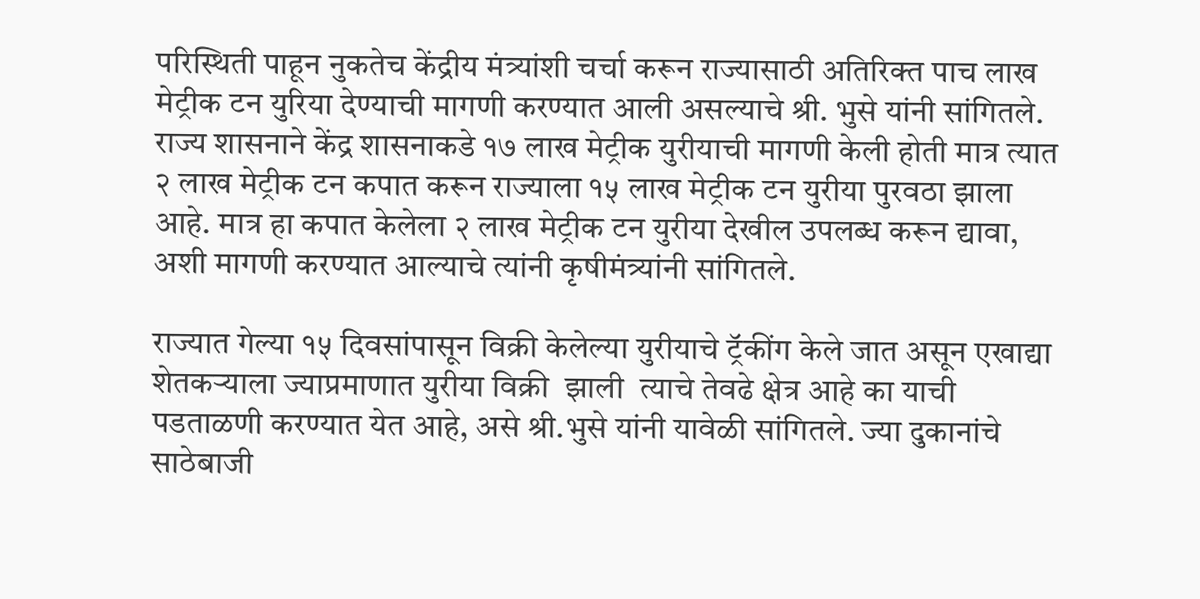परिस्थिती पाहून नुकतेच केंद्रीय मंत्र्यांशी चर्चा करून राज्यासाठी अतिरिक्त पाच लाख मेट्रीक टन युरिया देण्याची मागणी करण्यात आली असल्याचे श्री. भुसे यांनी सांगितले. राज्य शासनाने केंद्र शासनाकडे १७ लाख मेट्रीक युरीयाची मागणी केली होती मात्र त्यात २ लाख मेट्रीक टन कपात करून राज्याला १५ लाख मेट्रीक टन युरीया पुरवठा झाला आहे. मात्र हा कपात केलेला २ लाख मेट्रीक टन युरीया देखील उपलब्ध करून द्यावा, अशी मागणी करण्यात आल्याचे त्यांनी कृषीमंत्र्यांनी सांगितले.

राज्यात गेल्या १५ दिवसांपासून विक्री केलेल्या युरीयाचे ट्रॅकींग केले जात असून एखाद्या शेतकऱ्याला ज्याप्रमाणात युरीया विक्री  झाली  त्याचे तेवढे क्षेत्र आहे का याची पडताळणी करण्यात येत आहे, असे श्री.भुसे यांनी यावेळी सांगितले. ज्या दुकानांचे साठेबाजी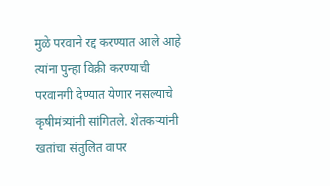मुळे परवाने रद्द करण्यात आले आहे त्यांना पुन्हा विक्री करण्याची परवानगी देण्यात येणार नसल्याचे कृषीमंत्र्यांनी सांगितले. शेतकऱ्यांनी खतांचा संतुलित वापर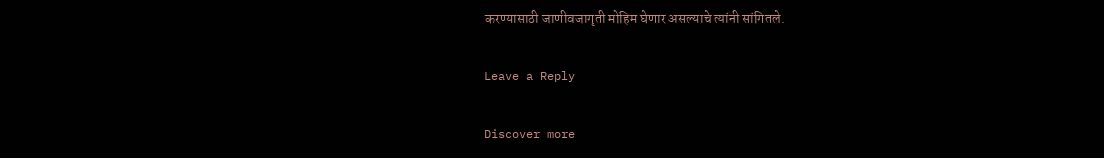करण्यासाठी जाणीवजागृती मोहिम घेणार असल्याचे त्यांनी सांगितले.

Leave a Reply

Discover more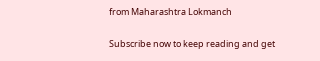from Maharashtra Lokmanch

Subscribe now to keep reading and get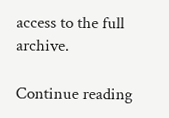access to the full archive.

Continue reading